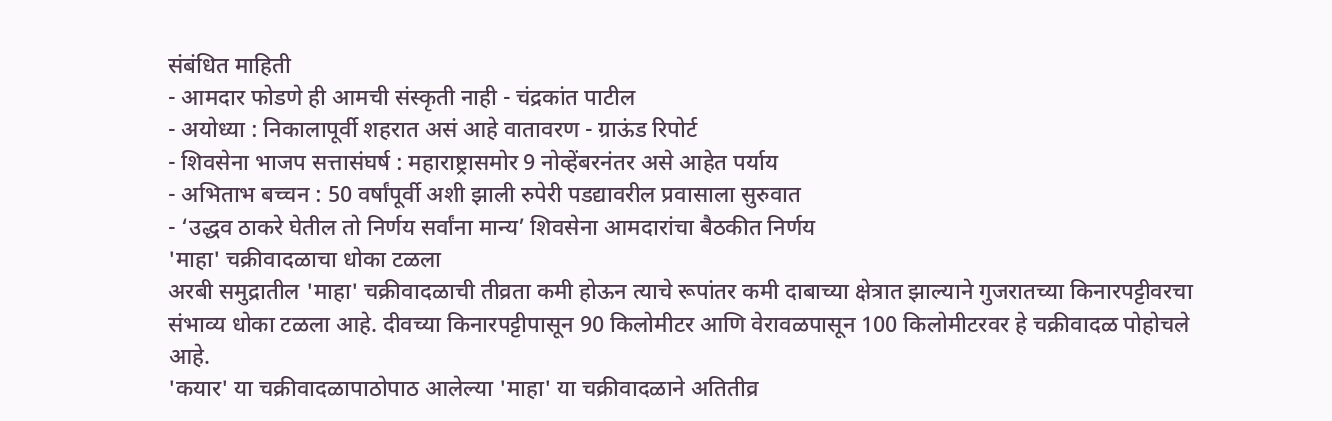संबंधित माहिती
- आमदार फोडणे ही आमची संस्कृती नाही - चंद्रकांत पाटील
- अयोध्या : निकालापूर्वी शहरात असं आहे वातावरण - ग्राऊंड रिपोर्ट
- शिवसेना भाजप सत्तासंघर्ष : महाराष्ट्रासमोर 9 नोव्हेंबरनंतर असे आहेत पर्याय
- अभिताभ बच्चन : 50 वर्षांपूर्वी अशी झाली रुपेरी पडद्यावरील प्रवासाला सुरुवात
- ‘उद्धव ठाकरे घेतील तो निर्णय सर्वांना मान्य’ शिवसेना आमदारांचा बैठकीत निर्णय
'माहा' चक्रीवादळाचा धोका टळला
अरबी समुद्रातील 'माहा' चक्रीवादळाची तीव्रता कमी होऊन त्याचे रूपांतर कमी दाबाच्या क्षेत्रात झाल्याने गुजरातच्या किनारपट्टीवरचा संभाव्य धोका टळला आहे. दीवच्या किनारपट्टीपासून 90 किलोमीटर आणि वेरावळपासून 100 किलोमीटरवर हे चक्रीवादळ पोहोचले आहे.
'कयार' या चक्रीवादळापाठोपाठ आलेल्या 'माहा' या चक्रीवादळाने अतितीव्र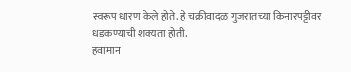स्वरूप धारण केले होते. हे चक्रीवादळ गुजरातच्या किनारपट्टीवर धडकण्याची शक्यता होती.
हवामान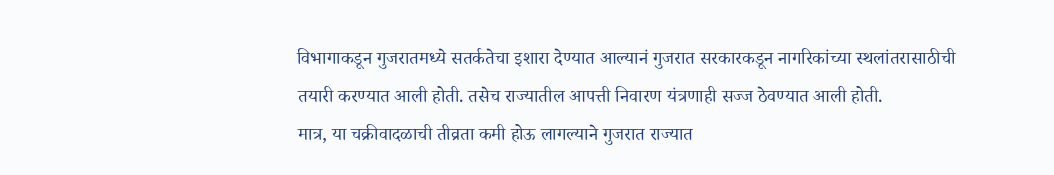विभागाकडून गुजरातमध्ये सतर्कतेचा इशारा देण्यात आल्यानं गुजरात सरकारकडून नागरिकांच्या स्थलांतरासाठीची तयारी करण्यात आली होती. तसेच राज्यातील आपत्ती निवारण यंत्रणाही सज्ज ठेवण्यात आली होती.
मात्र, या चक्रीवादळाची तीव्रता कमी होऊ लागल्याने गुजरात राज्यात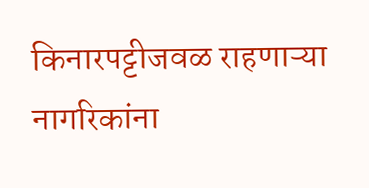किनारपट्टीजवळ राहणाऱ्या नागरिकांना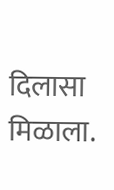दिलासा मिळाला.